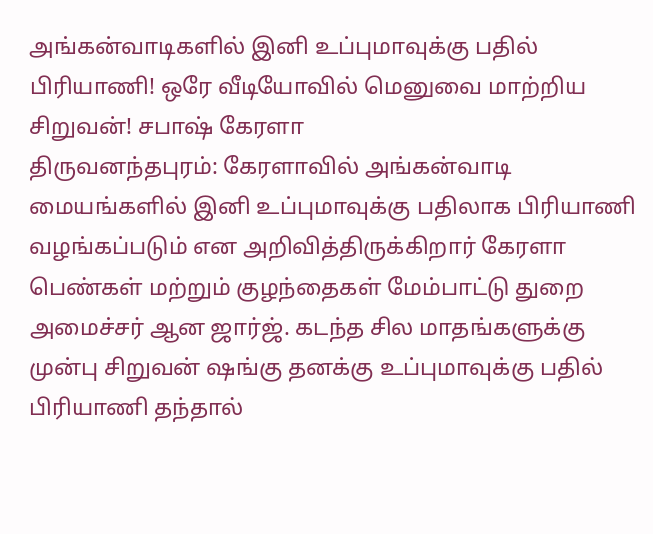அங்கன்வாடிகளில் இனி உப்புமாவுக்கு பதில் பிரியாணி! ஒரே வீடியோவில் மெனுவை மாற்றிய சிறுவன்! சபாஷ் கேரளா
திருவனந்தபுரம்: கேரளாவில் அங்கன்வாடி மையங்களில் இனி உப்புமாவுக்கு பதிலாக பிரியாணி வழங்கப்படும் என அறிவித்திருக்கிறார் கேரளா பெண்கள் மற்றும் குழந்தைகள் மேம்பாட்டு துறை அமைச்சர் ஆன ஜார்ஜ். கடந்த சில மாதங்களுக்கு முன்பு சிறுவன் ஷங்கு தனக்கு உப்புமாவுக்கு பதில் பிரியாணி தந்தால்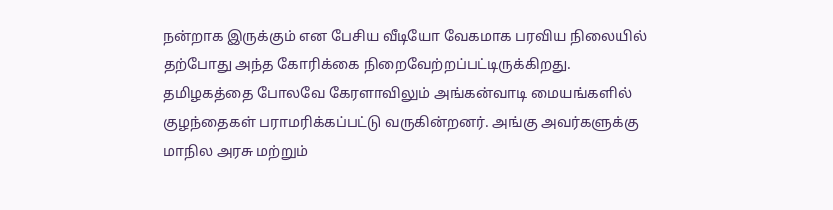நன்றாக இருக்கும் என பேசிய வீடியோ வேகமாக பரவிய நிலையில் தற்போது அந்த கோரிக்கை நிறைவேற்றப்பட்டிருக்கிறது.
தமிழகத்தை போலவே கேரளாவிலும் அங்கன்வாடி மையங்களில் குழந்தைகள் பராமரிக்கப்பட்டு வருகின்றனர். அங்கு அவர்களுக்கு மாநில அரசு மற்றும்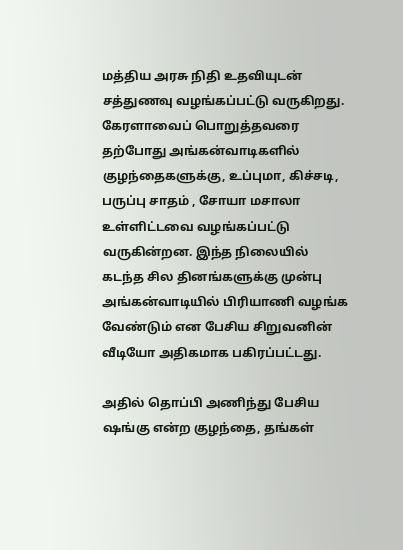மத்திய அரசு நிதி உதவியுடன் சத்துணவு வழங்கப்பட்டு வருகிறது.
கேரளாவைப் பொறுத்தவரை தற்போது அங்கன்வாடிகளில் குழந்தைகளுக்கு, உப்புமா, கிச்சடி, பருப்பு சாதம் , சோயா மசாலா உள்ளிட்டவை வழங்கப்பட்டு வருகின்றன. இந்த நிலையில் கடந்த சில தினங்களுக்கு முன்பு அங்கன்வாடியில் பிரியாணி வழங்க வேண்டும் என பேசிய சிறுவனின் வீடியோ அதிகமாக பகிரப்பட்டது.

அதில் தொப்பி அணிந்து பேசிய ஷங்கு என்ற குழந்தை, தங்கள்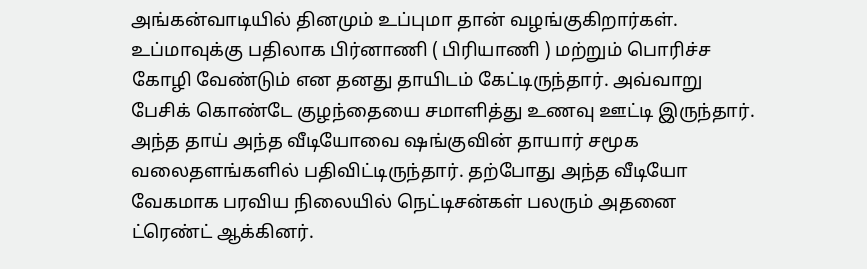அங்கன்வாடியில் தினமும் உப்புமா தான் வழங்குகிறார்கள். உப்மாவுக்கு பதிலாக பிர்னாணி ( பிரியாணி ) மற்றும் பொரிச்ச கோழி வேண்டும் என தனது தாயிடம் கேட்டிருந்தார். அவ்வாறு பேசிக் கொண்டே குழந்தையை சமாளித்து உணவு ஊட்டி இருந்தார். அந்த தாய் அந்த வீடியோவை ஷங்குவின் தாயார் சமூக வலைதளங்களில் பதிவிட்டிருந்தார். தற்போது அந்த வீடியோ வேகமாக பரவிய நிலையில் நெட்டிசன்கள் பலரும் அதனை ட்ரெண்ட் ஆக்கினர்.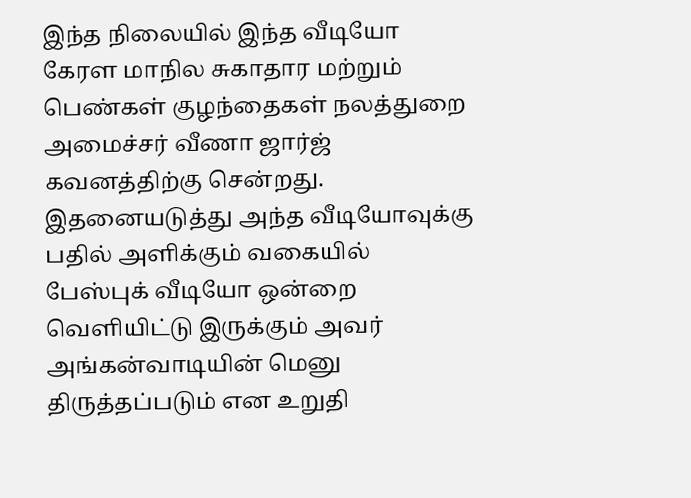இந்த நிலையில் இந்த வீடியோ கேரள மாநில சுகாதார மற்றும் பெண்கள் குழந்தைகள் நலத்துறை அமைச்சர் வீணா ஜார்ஜ் கவனத்திற்கு சென்றது. இதனையடுத்து அந்த வீடியோவுக்கு பதில் அளிக்கும் வகையில் பேஸ்புக் வீடியோ ஒன்றை வெளியிட்டு இருக்கும் அவர் அங்கன்வாடியின் மெனு திருத்தப்படும் என உறுதி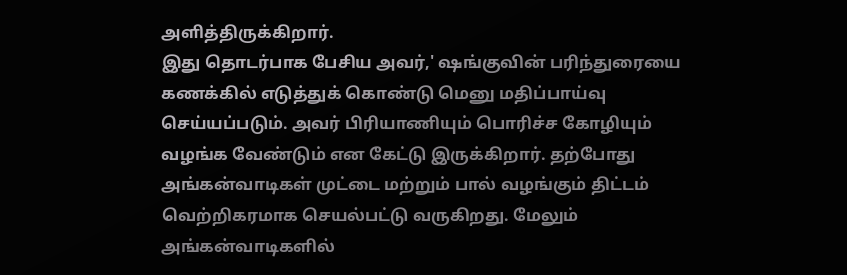அளித்திருக்கிறார்.
இது தொடர்பாக பேசிய அவர்,' ஷங்குவின் பரிந்துரையை கணக்கில் எடுத்துக் கொண்டு மெனு மதிப்பாய்வு செய்யப்படும். அவர் பிரியாணியும் பொரிச்ச கோழியும் வழங்க வேண்டும் என கேட்டு இருக்கிறார். தற்போது அங்கன்வாடிகள் முட்டை மற்றும் பால் வழங்கும் திட்டம் வெற்றிகரமாக செயல்பட்டு வருகிறது. மேலும் அங்கன்வாடிகளில்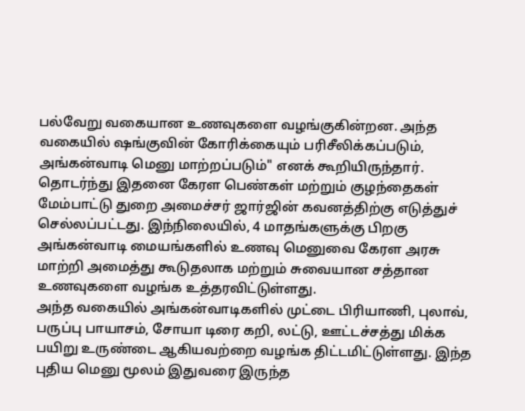பல்வேறு வகையான உணவுகளை வழங்குகின்றன. அந்த வகையில் ஷங்குவின் கோரிக்கையும் பரிசீலிக்கப்படும், அங்கன்வாடி மெனு மாற்றப்படும்" எனக் கூறியிருந்தார்.
தொடர்ந்து இதனை கேரள பெண்கள் மற்றும் குழந்தைகள் மேம்பாட்டு துறை அமைச்சர் ஜார்ஜின் கவனத்திற்கு எடுத்துச் செல்லப்பட்டது. இந்நிலையில், 4 மாதங்களுக்கு பிறகு அங்கன்வாடி மையங்களில் உணவு மெனுவை கேரள அரசு மாற்றி அமைத்து கூடுதலாக மற்றும் சுவையான சத்தான உணவுகளை வழங்க உத்தரவிட்டுள்ளது.
அந்த வகையில் அங்கன்வாடிகளில் முட்டை பிரியாணி, புலாவ், பருப்பு பாயாசம், சோயா டிரை கறி, லட்டு, ஊட்டச்சத்து மிக்க பயிறு உருண்டை ஆகியவற்றை வழங்க திட்டமிட்டுள்ளது. இந்த புதிய மெனு மூலம் இதுவரை இருந்த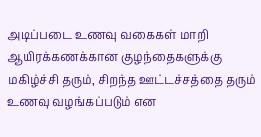அடிப்படை உணவு வகைகள் மாறி ஆயிரக்கணக்கான குழந்தைகளுக்கு மகிழ்ச்சி தரும், சிறந்த ஊட்டச்சத்தை தரும் உணவு வழங்கப்படும் என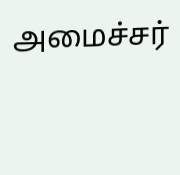அமைச்சர்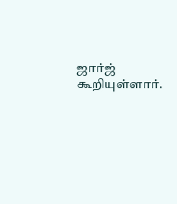ஜார்ஜ் கூறியுள்ளார்.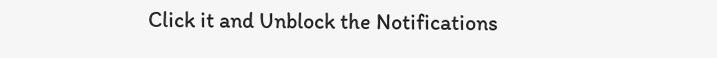Click it and Unblock the Notifications